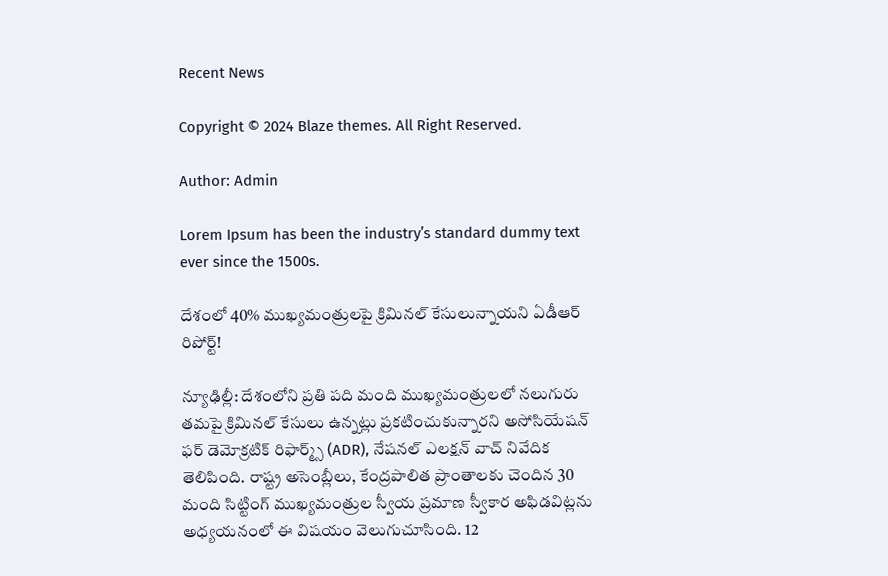Recent News

Copyright © 2024 Blaze themes. All Right Reserved.

Author: Admin

Lorem Ipsum has been the industry’s standard dummy text ever since the 1500s.

దేశంలో 40% ముఖ్యమంత్రులపై క్రిమినల్ కేసులున్నాయని ఏడీఆర్‌ రిపోర్ట్‌!

న్యూఢిల్లీ: దేశంలోని ప్రతి పది మంది ముఖ్యమంత్రులలో నలుగురు తమపై క్రిమినల్ కేసులు ఉన్నట్లు ప్రకటించుకున్నారని అసోసియేషన్ ఫర్ డెమోక్రటిక్ రిఫార్మ్స్ (ADR), నేషనల్ ఎలక్షన్ వాచ్ నివేదిక తెలిపింది. రాష్ట్ర అసెంబ్లీలు, కేంద్రపాలిత ప్రాంతాలకు చెందిన 30 మంది సిట్టింగ్ ముఖ్యమంత్రుల స్వీయ ప్రమాణ స్వీకార అఫిడవిట్లను అధ్యయనంలో ఈ విషయం వెలుగుచూసింది. 12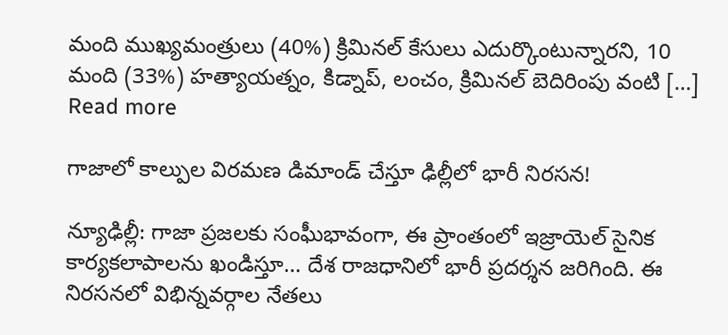మంది ముఖ్యమంత్రులు (40%) క్రిమినల్ కేసులు ఎదుర్కొంటున్నారని, 10 మంది (33%) హత్యాయత్నం, కిడ్నాప్, లంచం, క్రిమినల్ బెదిరింపు వంటి […]
Read more

గాజాలో కాల్పుల విరమణ డిమాండ్ చేస్తూ ఢిల్లీలో భారీ నిరసన!

న్యూఢిల్లీ: గాజా ప్రజలకు సంఘీభావంగా, ఈ ప్రాంతంలో ఇజ్రాయెల్ సైనిక కార్యకలాపాలను ఖండిస్తూ… దేశ రాజధానిలో భారీ ప్రదర్శన జరిగింది. ఈ నిరసనలో విభిన్నవర్గాల నేతలు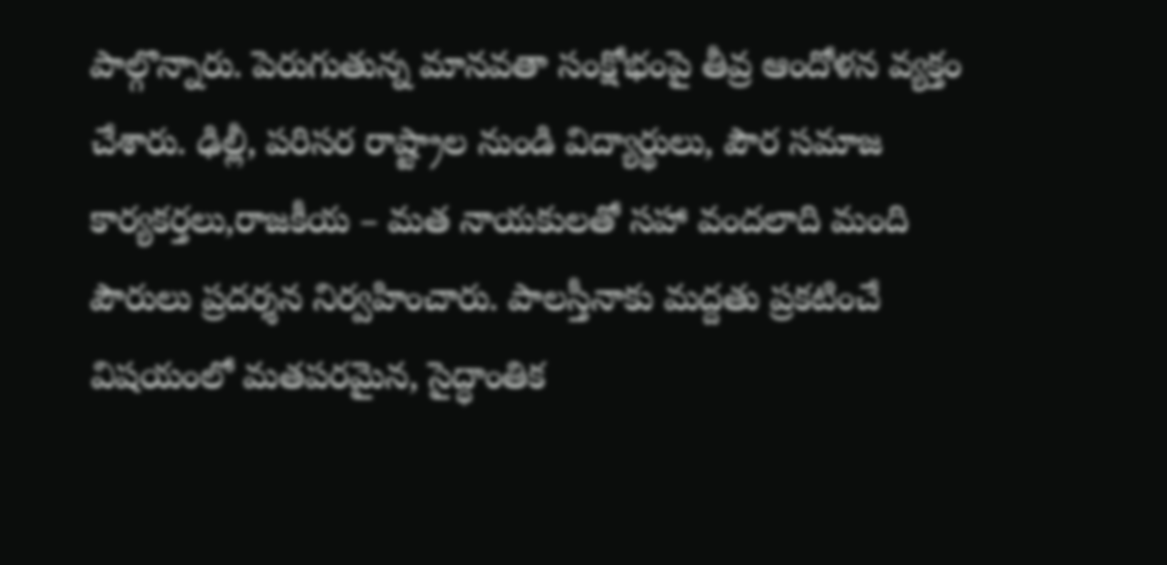పాల్గొన్నారు. పెరుగుతున్న మానవతా సంక్షోభంపై తీవ్ర ఆందోళన వ్యక్తం చేశారు. ఢిల్లీ, పరిసర రాష్ట్రాల నుండి విద్యార్థులు, పౌర సమాజ కార్యకర్తలు,రాజకీయ – మత నాయకులతో సహా వందలాది మంది పౌరులు ప్రదర్శన నిర్వహించారు. పాలస్తీనాకు మద్దతు ప్రకటించే విషయంలో మతపరమైన, సైద్ధాంతిక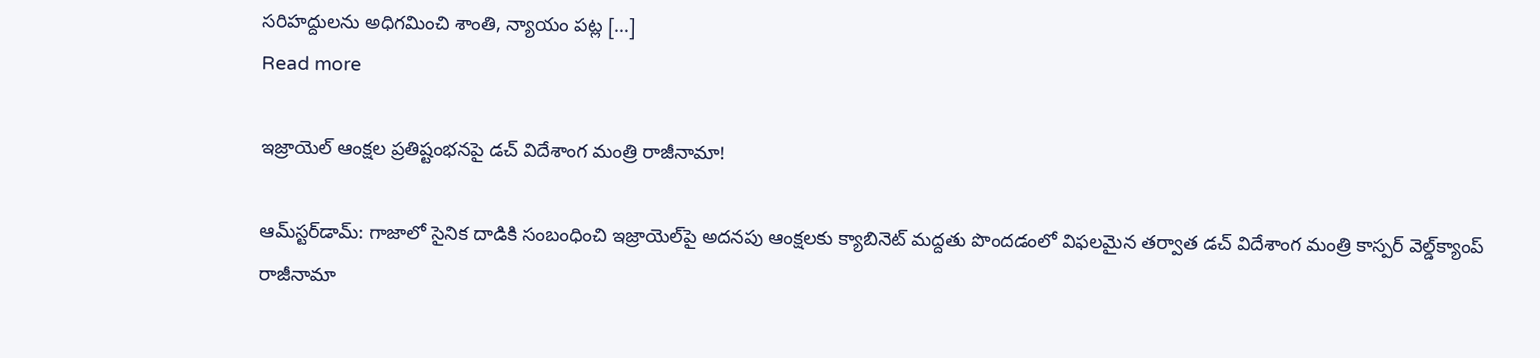సరిహద్దులను అధిగమించి శాంతి, న్యాయం పట్ల […]
Read more

ఇజ్రాయెల్ ఆంక్షల ప్రతిష్టంభనపై డచ్ విదేశాంగ మంత్రి రాజీనామా!

ఆమ్‌స్టర్‌డామ్: గాజాలో సైనిక దాడికి సంబంధించి ఇజ్రాయెల్‌పై అదనపు ఆంక్షలకు క్యాబినెట్ మద్దతు పొందడంలో విఫలమైన తర్వాత డచ్ విదేశాంగ మంత్రి కాస్పర్ వెల్డ్‌క్యాంప్ రాజీనామా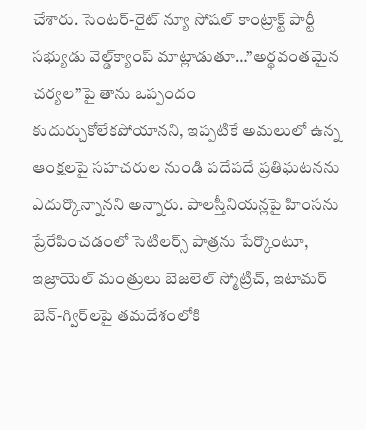చేశారు. సెంటర్-రైట్ న్యూ సోషల్ కాంట్రాక్ట్ పార్టీ సభ్యుడు వెల్డ్‌క్యాంప్ మాట్లాడుతూ…”అర్థవంతమైన చర్యల”పై తాను ఒప్పందం కుదుర్చుకోలేకపోయానని, ఇప్పటికే అమలులో ఉన్న ఆంక్షలపై సహచరుల నుండి పదేపదే ప్రతిఘటనను ఎదుర్కొన్నానని అన్నారు. పాలస్తీనియన్లపై హింసను ప్రేరేపించడంలో సెటిలర్స్‌ పాత్రను పేర్కొంటూ, ఇజ్రాయెల్ మంత్రులు బెజలెల్ స్మోట్రిచ్, ఇటామర్ బెన్-గ్విర్‌లపై తమదేశంలోకి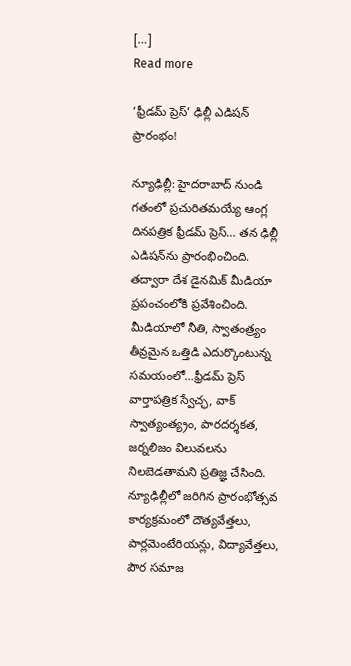[…]
Read more

‘ఫ్రీడమ్ ప్రెస్’ ఢిల్లీ ఎడిషన్‌ ప్రారంభం!

న్యూఢిల్లీ: హైదరాబాద్ నుండి గతంలో ప్రచురితమయ్యే ఆంగ్ల దినపత్రిక ఫ్రీడమ్ ప్రెస్… తన ఢిల్లీ ఎడిషన్‌ను ప్రారంభించింది. తద్వారా దేశ డైనమిక్ మీడియా ప్రపంచంలోకి ప్రవేశించింది. మీడియాలో నీతి, స్వాతంత్ర్యం తీవ్రమైన ఒత్తిడి ఎదుర్కొంటున్న సమయంలో…ఫ్రీడమ్‌ ప్రెస్‌ వార్తాపత్రిక స్వేచ్ఛ, వాక్‌ స్వాత్యంత్య్రం, పారదర్శకత, జర్నలిజం విలువలను నిలబెడతామని ప్రతిజ్ఞ చేసింది. న్యూఢిల్లీలో జరిగిన ప్రారంభోత్సవ కార్యక్రమంలో దౌత్యవేత్తలు, పార్లమెంటేరియన్లు, విద్యావేత్తలు, పౌర సమాజ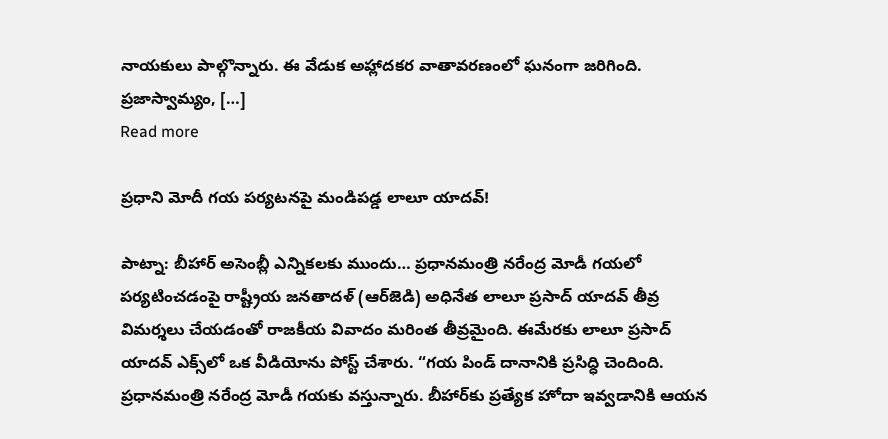నాయకులు పాల్గొన్నారు. ఈ వేడుక అహ్లాదకర వాతావరణంలో ఘనంగా జరిగింది. ప్రజాస్వామ్యం, […]
Read more

ప్రధాని మోదీ గయ పర్యటనపై మండిపడ్డ లాలూ యాదవ్!

పాట్నా: బీహార్ అసెంబ్లీ ఎన్నికలకు ముందు… ప్రధానమంత్రి నరేంద్ర మోడీ గయలో పర్యటించడంపై రాష్ట్రీయ జనతాదళ్ (ఆర్‌జెడి) అధినేత లాలూ ప్రసాద్ యాదవ్ తీవ్ర విమర్శలు చేయడంతో రాజకీయ వివాదం మరింత తీవ్రమైంది. ఈమేరకు లాలూ ప్రసాద్ యాదవ్ ఎక్స్‌లో ఒక వీడియోను పోస్ట్ చేశారు. “గయ పిండ్ దానానికి ప్రసిద్ధి చెందింది. ప్రధానమంత్రి నరేంద్ర మోడీ గయకు వస్తున్నారు. బీహార్‌కు ప్రత్యేక హోదా ఇవ్వడానికి ఆయన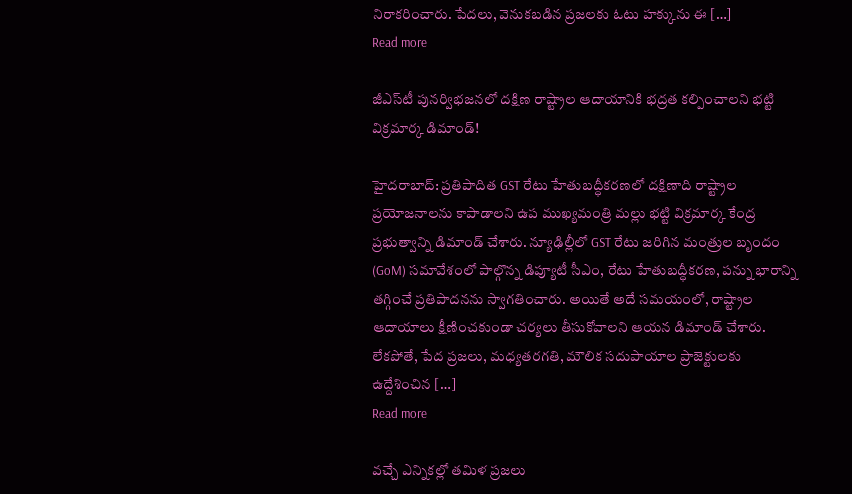నిరాకరించారు. పేదలు, వెనుకబడిన ప్రజలకు ఓటు హక్కును ఈ […]
Read more

జీఎస్‌టీ పునర్విభజనలో దక్షిణ రాష్ట్రాల ఆదాయానికి భద్రత కల్పించాలని భట్టి విక్రమార్క డిమాండ్!

హైదరాబాద్: ప్రతిపాదిత GST రేటు హేతుబద్ధీకరణలో దక్షిణాది రాష్ట్రాల ప్రయోజనాలను కాపాడాలని ఉప ముఖ్యమంత్రి మల్లు భట్టి విక్రమార్క కేంద్ర ప్రభుత్వాన్ని డిమాండ్ చేశారు. న్యూఢిల్లీలో GST రేటు జరిగిన మంత్రుల బృందం (GoM) సమావేశంలో పాల్గొన్న డిప్యూటీ సీఎం, రేటు హేతుబద్ధీకరణ, పన్ను భారాన్ని తగ్గించే ప్రతిపాదనను స్వాగతించారు. అయితే అదే సమయంలో, రాష్ట్రాల ఆదాయాలు క్షీణించకుండా చర్యలు తీసుకోవాలని ఆయన డిమాండ్‌ చేశారు. లేకపోతే, పేద ప్రజలు, మధ్యతరగతి, మౌలిక సదుపాయాల ప్రాజెక్టులకు ఉద్దేశించిన […]
Read more

వచ్చే ఎన్నికల్లో తమిళ ప్రజలు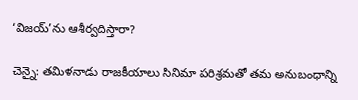‘విజయ్‌’ను ఆశీర్వదిస్తారా?

చెన్నై: తమిళనాడు రాజకీయాలు సినిమా పరిశ్రమతో తమ అనుబంధాన్ని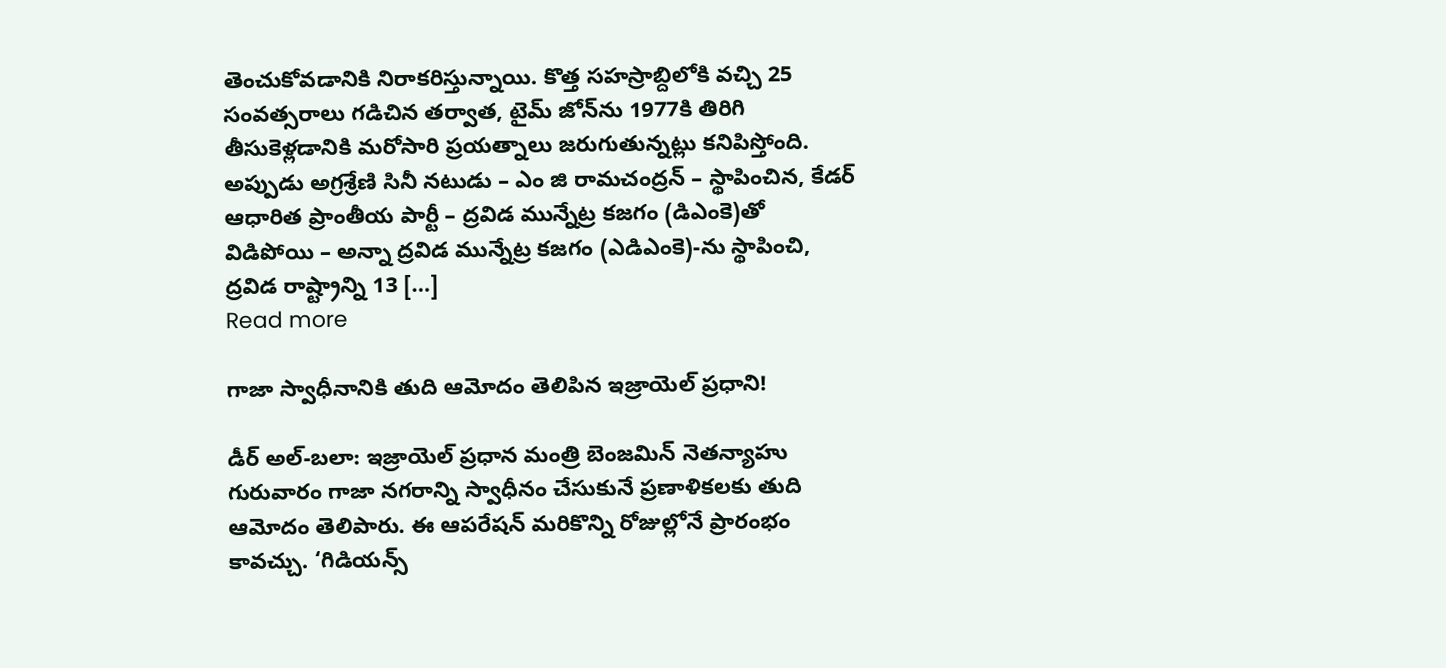తెంచుకోవడానికి నిరాకరిస్తున్నాయి. కొత్త సహస్రాబ్దిలోకి వచ్చి 25 సంవత్సరాలు గడిచిన తర్వాత, టైమ్ జోన్‌ను 1977కి తిరిగి తీసుకెళ్లడానికి మరోసారి ప్రయత్నాలు జరుగుతున్నట్లు కనిపిస్తోంది. అప్పుడు అగ్రశ్రేణి సినీ నటుడు – ఎం జి రామచంద్రన్ – స్థాపించిన, కేడర్ ఆధారిత ప్రాంతీయ పార్టీ – ద్రవిడ మున్నేట్ర కజగం (డిఎంకె)తో విడిపోయి – అన్నా ద్రవిడ మున్నేట్ర కజగం (ఎడిఎంకె)-ను స్థాపించి, ద్రవిడ రాష్ట్రాన్ని 13 […]
Read more

గాజా స్వాధీనానికి తుది ఆమోదం తెలిపిన ఇజ్రాయెల్ ప్రధాని!

డీర్ అల్-బలా: ఇజ్రాయెల్ ప్రధాన మంత్రి బెంజమిన్ నెతన్యాహు గురువారం గాజా నగరాన్ని స్వాధీనం చేసుకునే ప్రణాళికలకు తుది ఆమోదం తెలిపారు. ఈ ఆపరేషన్ మరికొన్ని రోజుల్లోనే ప్రారంభం కావచ్చు. ‘గిడియన్స్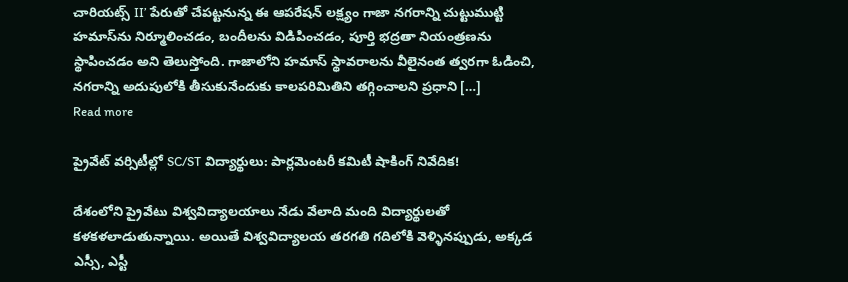చారియట్స్ II’ పేరుతో చేపట్టనున్న ఈ ఆపరేషన్ లక్ష్యం గాజా నగరాన్ని చుట్టుముట్టి హమాస్‌ను నిర్మూలించడం, బందీలను విడిపించడం, పూర్తి భద్రతా నియంత్రణను స్థాపించడం అని తెలుస్తోంది. గాజాలోని హమాస్ స్థావరాలను వీలైనంత త్వరగా ఓడించి, నగరాన్ని అదుపులోకి తీసుకునేందుకు కాలపరిమితిని తగ్గించాలని ప్రధాని […]
Read more

ప్రైవేట్ వర్సిటీల్లో SC/ST విద్యార్థులు: పార్లమెంటరీ కమిటీ షాకింగ్ నివేదిక!

దేశంలోని ప్రైవేటు విశ్వవిద్యాలయాలు నేడు వేలాది మంది విద్యార్థులతో కళకళలాడుతున్నాయి. అయితే విశ్వవిద్యాలయ తరగతి గదిలోకి వెళ్ళినప్పుడు, అక్కడ ఎస్సీ, ఎస్టీ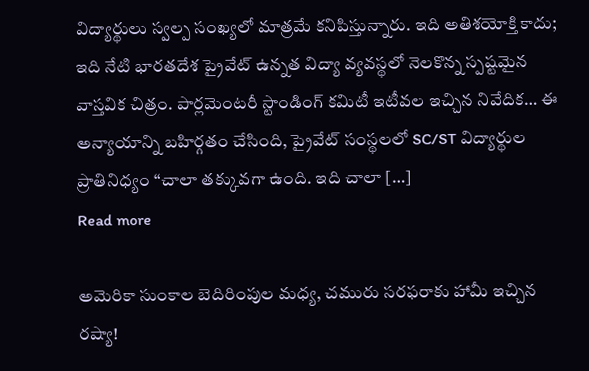విద్యార్థులు స్వల్ప సంఖ్యలో మాత్రమే కనిపిస్తున్నారు. ఇది అతిశయోక్తి కాదు; ఇది నేటి భారతదేశ ప్రైవేట్ ఉన్నత విద్యా వ్యవస్థలో నెలకొన్న స్పష్టమైన వాస్తవిక చిత్రం. పార్లమెంటరీ స్టాండింగ్ కమిటీ ఇటీవల ఇచ్చిన నివేదిక… ఈ అన్యాయాన్ని బహిర్గతం చేసింది, ప్రైవేట్ సంస్థలలో SC/ST విద్యార్థుల ప్రాతినిధ్యం “చాలా తక్కువగా ఉంది. ఇది చాలా […]
Read more

అమెరికా సుంకాల బెదిరింపుల మధ్య, చమురు సరఫరాకు హామీ ఇచ్చిన రష్యా!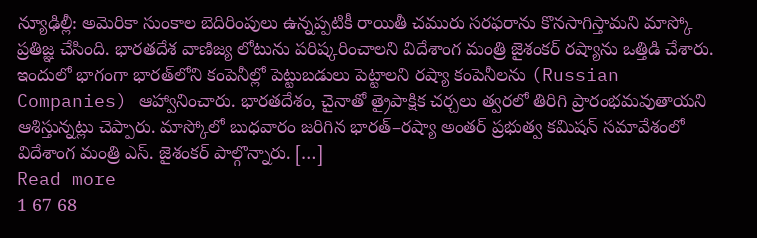న్యూఢిల్లీ: అమెరికా సుంకాల బెదిరింపులు ఉన్నప్పటికీ రాయితీ చమురు సరఫరాను కొనసాగిస్తామని మాస్కో ప్రతిజ్ఞ చేసింది. భారతదేశ వాణిజ్య లోటును పరిష్కరించాలని విదేశాంగ మంత్రి జైశంకర్ రష్యాను ఒత్తిడి చేశారు. ఇందులో భాగంగా భారత్‌లోని కంపెనీల్లో పెట్టుబడులు పెట్టాలని రష్యా కంపెనీలను (Russian Companies) ఆహ్వానించారు. భారతదేశం, చైనాతో త్రైపాక్షిక చర్చలు త్వరలో తిరిగి ప్రారంభమవుతాయని ఆశిస్తున్నట్లు చెప్పారు. మాస్కోలో బుధవారం జరిగిన భారత్–రష్యా అంతర్ ప్రభుత్వ కమిషన్ సమావేశంలో విదేశాంగ మంత్రి ఎస్‌. జైశంకర్ పాల్గొన్నారు. […]
Read more
1 67 68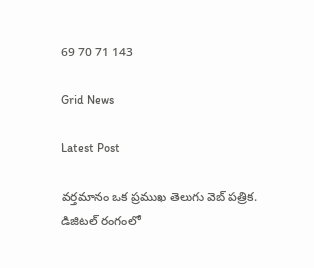69 70 71 143

Grid News

Latest Post

వర్తమానం ఒక ప్రముఖ తెలుగు వెబ్ పత్రిక. డిజిటల్ రంగంలో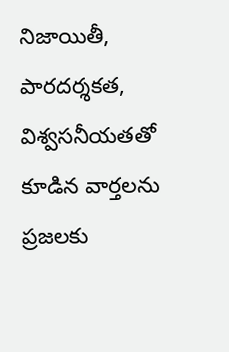నిజాయితీ, పారదర్శకత, విశ్వసనీయతతో కూడిన వార్తలను ప్రజలకు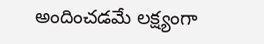అందించడమే లక్ష్యంగా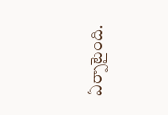ఏర్పాటైంది.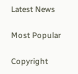Latest News

Most Popular

Copyright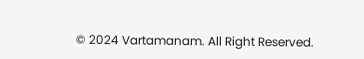© 2024 Vartamanam. All Right Reserved.